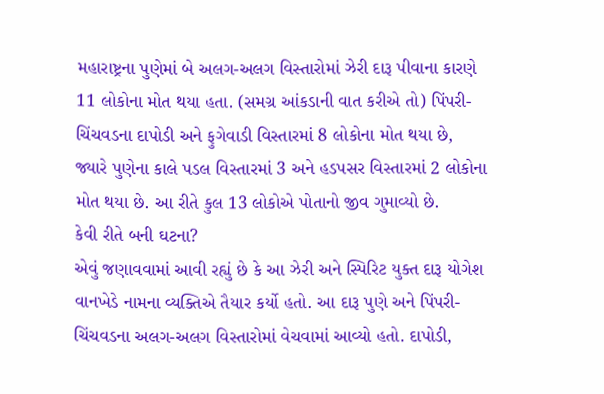મહારાષ્ટ્રના પુણેમાં બે અલગ-અલગ વિસ્તારોમાં ઝેરી દારૂ પીવાના કારણે 11 લોકોના મોત થયા હતા. (સમગ્ર આંકડાની વાત કરીએ તો) પિંપરી-ચિંચવડના દાપોડી અને ફુગેવાડી વિસ્તારમાં 8 લોકોના મોત થયા છે, જ્યારે પુણેના કાલે પડલ વિસ્તારમાં 3 અને હડપસર વિસ્તારમાં 2 લોકોના મોત થયા છે. આ રીતે કુલ 13 લોકોએ પોતાનો જીવ ગુમાવ્યો છે.
કેવી રીતે બની ઘટના?
એવું જણાવવામાં આવી રહ્યું છે કે આ ઝેરી અને સ્પિરિટ યુક્ત દારૂ યોગેશ વાનખેડે નામના વ્યક્તિએ તૈયાર કર્યો હતો. આ દારૂ પુણે અને પિંપરી-ચિંચવડના અલગ-અલગ વિસ્તારોમાં વેચવામાં આવ્યો હતો. દાપોડી,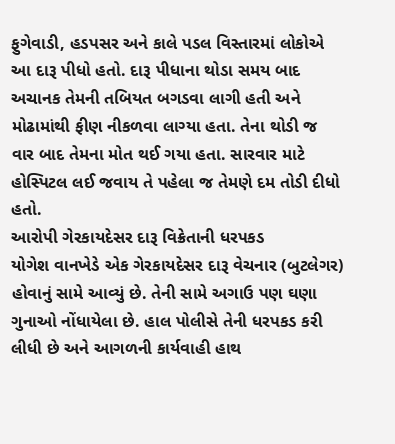ફુગેવાડી, હડપસર અને કાલે પડલ વિસ્તારમાં લોકોએ આ દારૂ પીધો હતો. દારૂ પીધાના થોડા સમય બાદ અચાનક તેમની તબિયત બગડવા લાગી હતી અને મોઢામાંથી ફીણ નીકળવા લાગ્યા હતા. તેના થોડી જ વાર બાદ તેમના મોત થઈ ગયા હતા. સારવાર માટે હોસ્પિટલ લઈ જવાય તે પહેલા જ તેમણે દમ તોડી દીધો હતો.
આરોપી ગેરકાયદેસર દારૂ વિક્રેતાની ધરપકડ
યોગેશ વાનખેડે એક ગેરકાયદેસર દારૂ વેચનાર (બુટલેગર) હોવાનું સામે આવ્યું છે. તેની સામે અગાઉ પણ ઘણા ગુનાઓ નોંધાયેલા છે. હાલ પોલીસે તેની ધરપકડ કરી લીધી છે અને આગળની કાર્યવાહી હાથ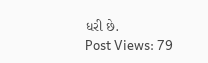ધરી છે.
Post Views: 79